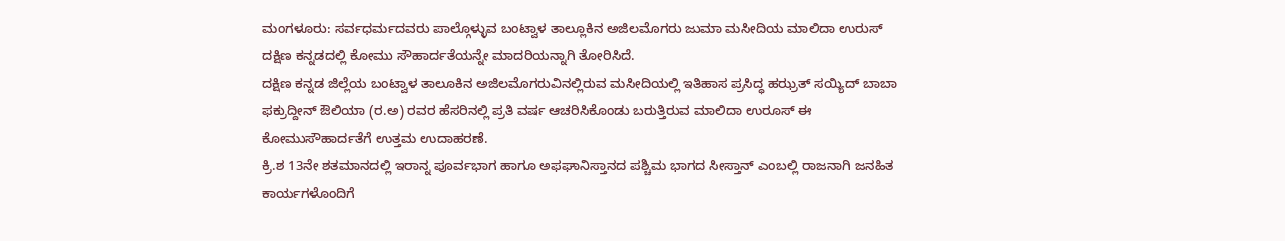ಮಂಗಳೂರು: ಸರ್ವಧರ್ಮದವರು ಪಾಲ್ಗೊಳ್ಳುವ ಬಂಟ್ವಾಳ ತಾಲ್ಲೂಕಿನ ಅಜಿಲಮೊಗರು ಜುಮಾ ಮಸೀದಿಯ ಮಾಲಿದಾ ಉರುಸ್ ದಕ್ಷಿಣ ಕನ್ನಡದಲ್ಲಿ ಕೋಮು ಸೌಹಾರ್ದತೆಯನ್ನೇ ಮಾದರಿಯನ್ನಾಗಿ ತೋರಿಸಿದೆ.
ದಕ್ಷಿಣ ಕನ್ನಡ ಜಿಲ್ಲೆಯ ಬಂಟ್ವಾಳ ತಾಲೂಕಿನ ಅಜಿಲಮೊಗರುವಿನಲ್ಲಿರುವ ಮಸೀದಿಯಲ್ಲಿ ಇತಿಹಾಸ ಪ್ರಸಿದ್ಧ ಹಝ್ರತ್ ಸಯ್ಯಿದ್ ಬಾಬಾ ಫಕ್ರುದ್ದೀನ್ ಔಲಿಯಾ (ರ.ಅ) ರವರ ಹೆಸರಿನಲ್ಲಿ ಪ್ರತಿ ವರ್ಷ ಆಚರಿಸಿಕೊಂಡು ಬರುತ್ತಿರುವ ಮಾಲಿದಾ ಉರೂಸ್ ಈ ಕೋಮುಸೌಹಾರ್ದತೆಗೆ ಉತ್ತಮ ಉದಾಹರಣೆ.
ಕ್ರಿ.ಶ 13ನೇ ಶತಮಾನದಲ್ಲಿ ಇರಾನ್ನ ಪೂರ್ವಭಾಗ ಹಾಗೂ ಅಫಘಾನಿಸ್ತಾನದ ಪಶ್ಚಿಮ ಭಾಗದ ಸೀಸ್ತಾನ್ ಎಂಬಲ್ಲಿ ರಾಜನಾಗಿ ಜನಹಿತ ಕಾರ್ಯಗಳೊಂದಿಗೆ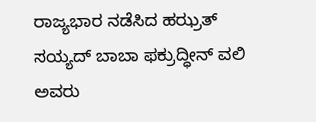ರಾಜ್ಯಭಾರ ನಡೆಸಿದ ಹಝ್ರತ್ ಸಯ್ಯದ್ ಬಾಬಾ ಫಕ್ರುದ್ಧೀನ್ ವಲಿ ಅವರು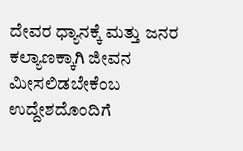ದೇವರ ಧ್ಯಾನಕ್ಕೆ ಮತ್ತು ಜನರ ಕಲ್ಯಾಣಕ್ಕಾಗಿ ಜೀವನ ಮೀಸಲಿಡಬೇಕೆಂಬ ಉದ್ದೇಶದೊಂದಿಗೆ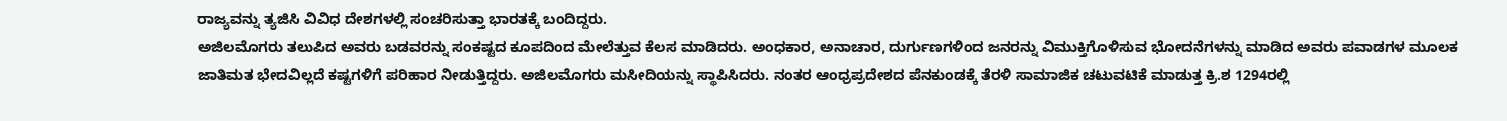ರಾಜ್ಯವನ್ನು ತ್ಯಜಿಸಿ ವಿವಿಧ ದೇಶಗಳಲ್ಲಿ ಸಂಚರಿಸುತ್ತಾ ಭಾರತಕ್ಕೆ ಬಂದಿದ್ದರು.
ಅಜಿಲಮೊಗರು ತಲುಪಿದ ಅವರು ಬಡವರನ್ನು ಸಂಕಷ್ಟದ ಕೂಪದಿಂದ ಮೇಲೆತ್ತುವ ಕೆಲಸ ಮಾಡಿದರು. ಅಂಧಕಾರ, ಅನಾಚಾರ, ದುರ್ಗುಣಗಳಿಂದ ಜನರನ್ನು ವಿಮುಕ್ತಿಗೊಳಿಸುವ ಭೋದನೆಗಳನ್ನು ಮಾಡಿದ ಅವರು ಪವಾಡಗಳ ಮೂಲಕ ಜಾತಿಮತ ಭೇದವಿಲ್ಲದೆ ಕಷ್ಟಗಳಿಗೆ ಪರಿಹಾರ ನೀಡುತ್ತಿದ್ದರು. ಅಜಿಲಮೊಗರು ಮಸೀದಿಯನ್ನು ಸ್ಥಾಪಿಸಿದರು. ನಂತರ ಆಂಧ್ರಪ್ರದೇಶದ ಪೆನಕುಂಡಕ್ಕೆ ತೆರಳಿ ಸಾಮಾಜಿಕ ಚಟುವಟಿಕೆ ಮಾಡುತ್ತ ಕ್ರಿ.ಶ 1294ರಲ್ಲಿ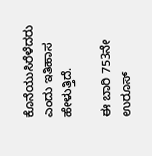ಕೊನೆಯುಸಿರೆಳೆದರು ಎಂದು ಇತಿಹಾಸ ಹೇಳುತ್ತಿದೆ.

ಈ ಬಾರಿ 753ನೇ ಉರೂಸ್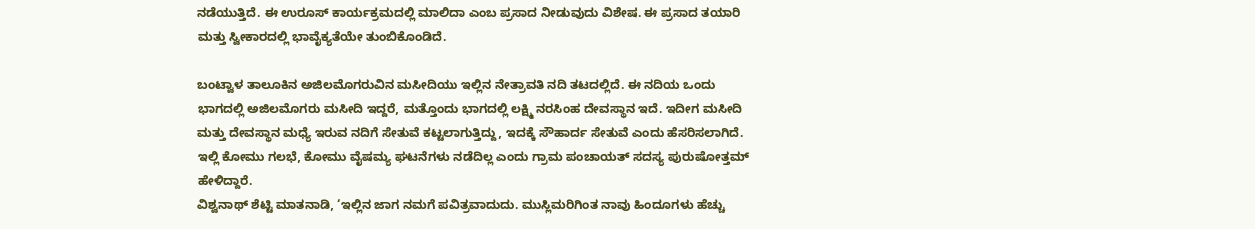ನಡೆಯುತ್ತಿದೆ. ಈ ಉರೂಸ್ ಕಾರ್ಯಕ್ರಮದಲ್ಲಿ ಮಾಲಿದಾ ಎಂಬ ಪ್ರಸಾದ ನೀಡುವುದು ವಿಶೇಷ. ಈ ಪ್ರಸಾದ ತಯಾರಿ ಮತ್ತು ಸ್ವೀಕಾರದಲ್ಲಿ ಭಾವೈಕ್ಯತೆಯೇ ತುಂಬಿಕೊಂಡಿದೆ.

ಬಂಟ್ವಾಳ ತಾಲೂಕಿನ ಅಜಿಲಮೊಗರುವಿನ ಮಸೀದಿಯು ಇಲ್ಲಿನ ನೇತ್ರಾವತಿ ನದಿ ತಟದಲ್ಲಿದೆ. ಈ ನದಿಯ ಒಂದು ಭಾಗದಲ್ಲಿ ಅಜಿಲಮೊಗರು ಮಸೀದಿ ಇದ್ದರೆ, ಮತ್ತೊಂದು ಭಾಗದಲ್ಲಿ ಲಕ್ಷ್ಮಿ ನರಸಿಂಹ ದೇವಸ್ಥಾನ ಇದೆ. ಇದೀಗ ಮಸೀದಿ ಮತ್ತು ದೇವಸ್ಥಾನ ಮಧ್ಯೆ ಇರುವ ನದಿಗೆ ಸೇತುವೆ ಕಟ್ಟಲಾಗುತ್ತಿದ್ದು, ಇದಕ್ಕೆ ಸೌಹಾರ್ದ ಸೇತುವೆ ಎಂದು ಹೆಸರಿಸಲಾಗಿದೆ. ಇಲ್ಲಿ ಕೋಮು ಗಲಭೆ, ಕೋಮು ವೈಷಮ್ಯ ಘಟನೆಗಳು ನಡೆದಿಲ್ಲ ಎಂದು ಗ್ರಾಮ ಪಂಚಾಯತ್ ಸದಸ್ಯ ಪುರುಷೋತ್ತಮ್ ಹೇಳಿದ್ದಾರೆ.
ವಿಶ್ವನಾಥ್ ಶೆಟ್ಟಿ ಮಾತನಾಡಿ, ‘ಇಲ್ಲಿನ ಜಾಗ ನಮಗೆ ಪವಿತ್ರವಾದುದು. ಮುಸ್ಲಿಮರಿಗಿಂತ ನಾವು ಹಿಂದೂಗಳು ಹೆಚ್ಚು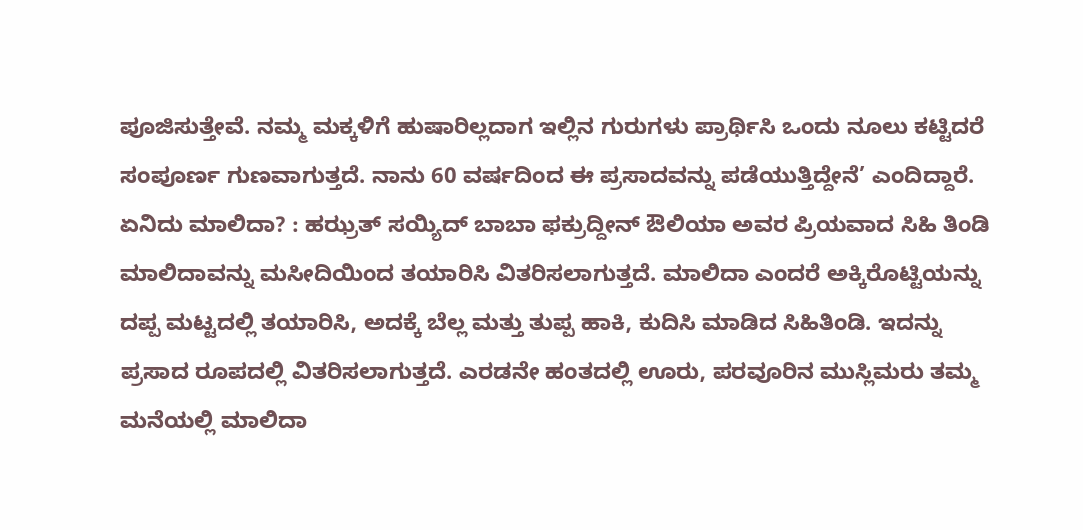ಪೂಜಿಸುತ್ತೇವೆ. ನಮ್ಮ ಮಕ್ಕಳಿಗೆ ಹುಷಾರಿಲ್ಲದಾಗ ಇಲ್ಲಿನ ಗುರುಗಳು ಪ್ರಾರ್ಥಿಸಿ ಒಂದು ನೂಲು ಕಟ್ಟಿದರೆ ಸಂಪೂರ್ಣ ಗುಣವಾಗುತ್ತದೆ. ನಾನು 60 ವರ್ಷದಿಂದ ಈ ಪ್ರಸಾದವನ್ನು ಪಡೆಯುತ್ತಿದ್ದೇನೆ’ ಎಂದಿದ್ದಾರೆ.
ಏನಿದು ಮಾಲಿದಾ? : ಹಝ್ರತ್ ಸಯ್ಯಿದ್ ಬಾಬಾ ಫಕ್ರುದ್ದೀನ್ ಔಲಿಯಾ ಅವರ ಪ್ರಿಯವಾದ ಸಿಹಿ ತಿಂಡಿ ಮಾಲಿದಾವನ್ನು ಮಸೀದಿಯಿಂದ ತಯಾರಿಸಿ ವಿತರಿಸಲಾಗುತ್ತದೆ. ಮಾಲಿದಾ ಎಂದರೆ ಅಕ್ಕಿರೊಟ್ಟಿಯನ್ನು ದಪ್ಪ ಮಟ್ಟದಲ್ಲಿ ತಯಾರಿಸಿ, ಅದಕ್ಕೆ ಬೆಲ್ಲ ಮತ್ತು ತುಪ್ಪ ಹಾಕಿ, ಕುದಿಸಿ ಮಾಡಿದ ಸಿಹಿತಿಂಡಿ. ಇದನ್ನು ಪ್ರಸಾದ ರೂಪದಲ್ಲಿ ವಿತರಿಸಲಾಗುತ್ತದೆ. ಎರಡನೇ ಹಂತದಲ್ಲಿ ಊರು, ಪರವೂರಿನ ಮುಸ್ಲಿಮರು ತಮ್ಮ ಮನೆಯಲ್ಲಿ ಮಾಲಿದಾ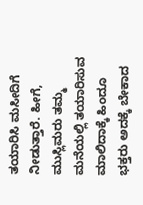ತಯಾರಿಸಿ ಮಸೀದಿಗೆ ನೀಡುತ್ತಾರೆ. ಹೀಗೆ, ಮುಸ್ಲಿಮರು ತಮ್ಮ ಮನೆಯಲ್ಲಿ ತಯಾರಿಸುವ ಮಾಲಿದಾಕ್ಕೆ ಹಿಂದೂ ಭಕ್ತರು ಅದಕ್ಕೆ ಬೇಕಾದ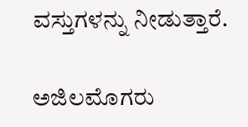ವಸ್ತುಗಳನ್ನು ನೀಡುತ್ತಾರೆ.

ಅಜಿಲಮೊಗರು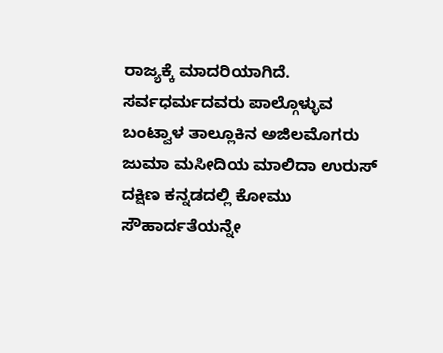ರಾಜ್ಯಕ್ಕೆ ಮಾದರಿಯಾಗಿದೆ. ಸರ್ವಧರ್ಮದವರು ಪಾಲ್ಗೊಳ್ಳುವ ಬಂಟ್ವಾಳ ತಾಲ್ಲೂಕಿನ ಅಜಿಲಮೊಗರು ಜುಮಾ ಮಸೀದಿಯ ಮಾಲಿದಾ ಉರುಸ್ ದಕ್ಷಿಣ ಕನ್ನಡದಲ್ಲಿ ಕೋಮು ಸೌಹಾರ್ದತೆಯನ್ನೇ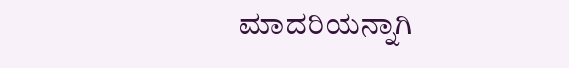ಮಾದರಿಯನ್ನಾಗಿ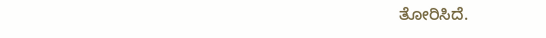ತೋರಿಸಿದೆ.